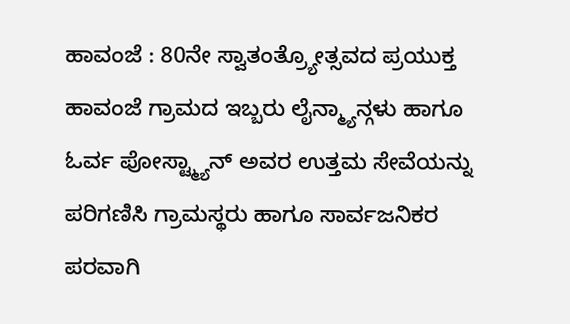ಹಾವಂಜೆ : 80ನೇ ಸ್ವಾತಂತ್ರ್ಯೋತ್ಸವದ ಪ್ರಯುಕ್ತ ಹಾವಂಜೆ ಗ್ರಾಮದ ಇಬ್ಬರು ಲೈನ್ಮ್ಯಾನ್ಗಳು ಹಾಗೂ ಓರ್ವ ಪೋಸ್ಟ್ಮ್ಯಾನ್ ಅವರ ಉತ್ತಮ ಸೇವೆಯನ್ನು ಪರಿಗಣಿಸಿ ಗ್ರಾಮಸ್ಥರು ಹಾಗೂ ಸಾರ್ವಜನಿಕರ ಪರವಾಗಿ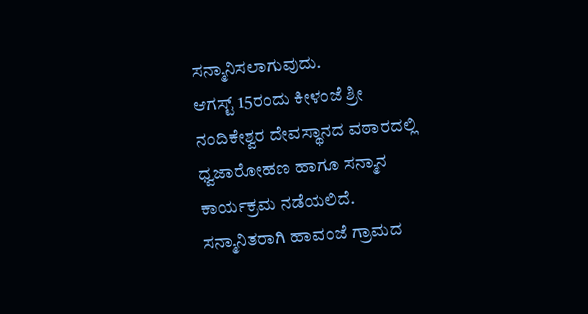ಸನ್ಮಾನಿಸಲಾಗುವುದು.
ಆಗಸ್ಟ್ 15ರಂದು ಕೀಳಂಜೆ ಶ್ರೀ ನಂದಿಕೇಶ್ವರ ದೇವಸ್ಥಾನದ ವಠಾರದಲ್ಲಿ ಧ್ವಜಾರೋಹಣ ಹಾಗೂ ಸನ್ಮಾನ ಕಾರ್ಯಕ್ರಮ ನಡೆಯಲಿದೆ.
ಸನ್ಮಾನಿತರಾಗಿ ಹಾವಂಜೆ ಗ್ರಾಮದ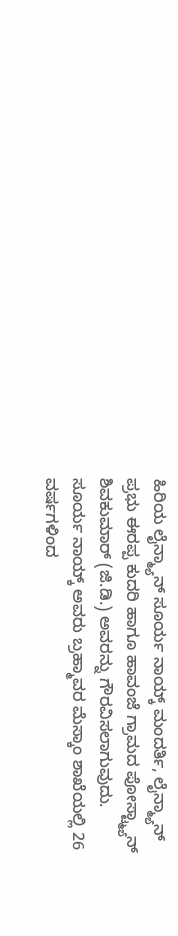ಹಿರಿಯ ಲೈನ್ಮ್ಯಾನ್ ಸೂರ್ಯ ನಾಯ್ಕ್ ಮಂದರ್ತಿ, ಲೈನ್ಮ್ಯಾನ್ ಪ್ರಭು ಈರಪ್ಪ ಕುದರಿ ಹಾಗೂ ಹಾವಂಜೆ ಗ್ರಾಮದ ಪೋಸ್ಟ್ಮ್ಯಾನ್ ಶಿವಕುಮಾರ್ (ಜಿ.ಡಿ.) ಅವರನ್ನು ಗೌರವಿಸಲಾಗುವುದು.
ಸೂರ್ಯ ನಾಯ್ಕ್ ಅವರು ಬ್ರಹ್ಮಾವರ ಮೆಸ್ಕಾಂ ಶಾಖೆಯಲ್ಲಿ 26 ವರ್ಷಗಳಿಂದ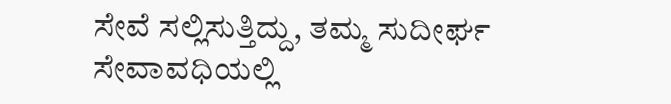ಸೇವೆ ಸಲ್ಲಿಸುತ್ತಿದ್ದು, ತಮ್ಮ ಸುದೀರ್ಘ ಸೇವಾವಧಿಯಲ್ಲಿ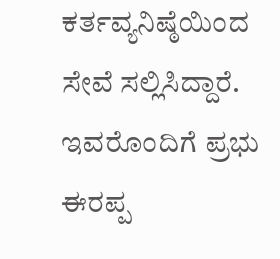ಕರ್ತವ್ಯನಿಷ್ಠೆಯಿಂದ ಸೇವೆ ಸಲ್ಲಿಸಿದ್ದಾರೆ. ಇವರೊಂದಿಗೆ ಪ್ರಭು ಈರಪ್ಪ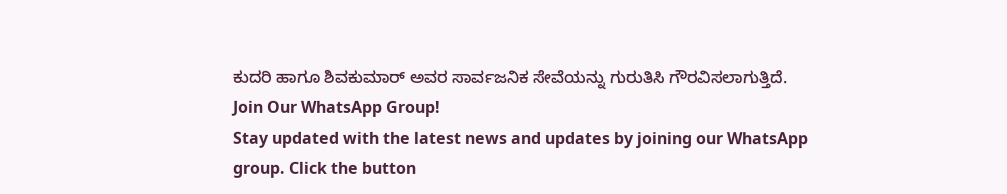ಕುದರಿ ಹಾಗೂ ಶಿವಕುಮಾರ್ ಅವರ ಸಾರ್ವಜನಿಕ ಸೇವೆಯನ್ನು ಗುರುತಿಸಿ ಗೌರವಿಸಲಾಗುತ್ತಿದೆ.
Join Our WhatsApp Group!
Stay updated with the latest news and updates by joining our WhatsApp group. Click the button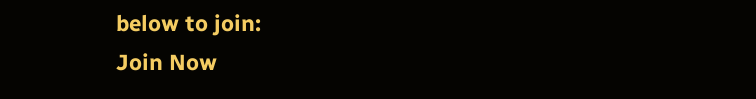below to join:
Join Now